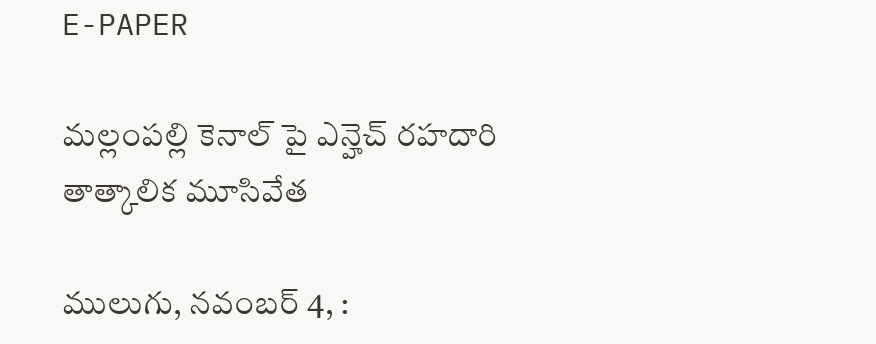E-PAPER

మల్లంపల్లి కెనాల్ పై ఎన్హెచ్ రహదారి తాత్కాలిక మూసివేత

ములుగు, నవంబర్ 4, :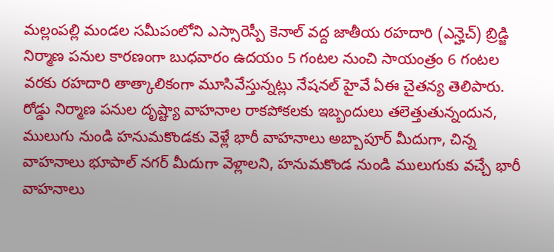మల్లంపల్లి మండల సమీపంలోని ఎస్సారెస్పీ కెనాల్ వద్ద జాతీయ రహదారి (ఎన్హెచ్) బ్రిడ్జి నిర్మాణ పనుల కారణంగా బుధవారం ఉదయం 5 గంటల నుంచి సాయంత్రం 6 గంటల వరకు రహదారి తాత్కాలికంగా మూసివేస్తున్నట్లు నేషనల్ హైవే ఏఈ చైతన్య తెలిపారు. రోడ్డు నిర్మాణ పనుల దృష్ట్యా వాహనాల రాకపోకలకు ఇబ్బందులు తలెత్తుతున్నందున, ములుగు నుండి హనుమకొండకు వెళ్లే భారీ వాహనాలు అబ్బాపూర్ మీదుగా, చిన్న వాహనాలు భూపాల్ నగర్ మీదుగా వెళ్లాలని, హనుమకొండ నుండి ములుగుకు వచ్చే భారీ వాహనాలు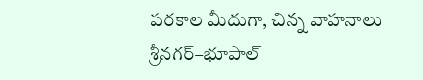పరకాల మీదుగా, చిన్న వాహనాలు శ్రీనగర్–భూపాల్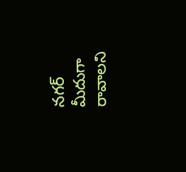నగర్ మీదుగా రావాలని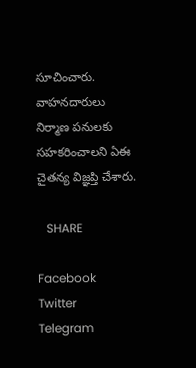సూచించారు. వాహనదారులు నిర్మాణ పనులకు సహకరించాలని ఏఈ చైతన్య విజ్ఞప్తి చేశారు.

   SHARE

Facebook
Twitter
Telegram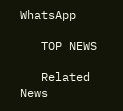WhatsApp

   TOP NEWS

   Related News